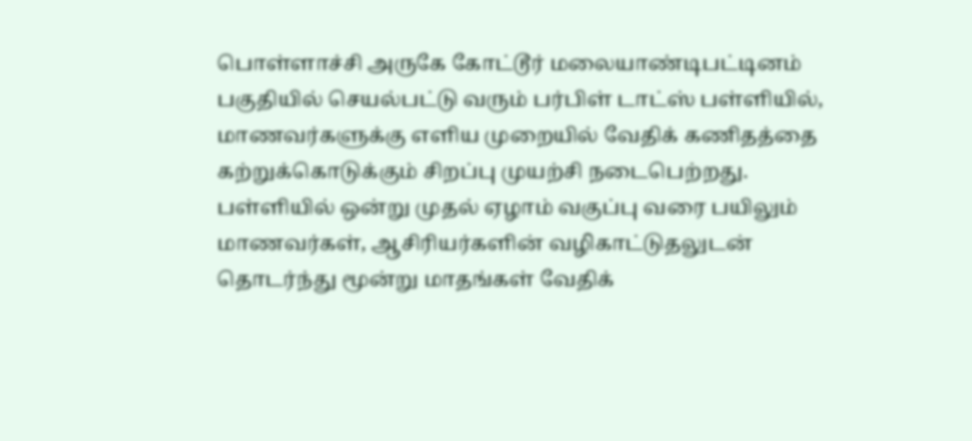பொள்ளாச்சி அருகே கோட்டூர் மலையாண்டிபட்டினம் பகுதியில் செயல்பட்டு வரும் பர்பிள் டாட்ஸ் பள்ளியில், மாணவர்களுக்கு எளிய முறையில் வேதிக் கணிதத்தை கற்றுக்கொடுக்கும் சிறப்பு முயற்சி நடைபெற்றது.
பள்ளியில் ஒன்று முதல் ஏழாம் வகுப்பு வரை பயிலும் மாணவர்கள், ஆசிரியர்களின் வழிகாட்டுதலுடன் தொடர்ந்து மூன்று மாதங்கள் வேதிக்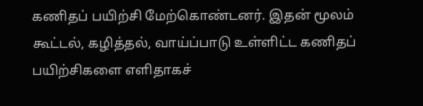கணிதப் பயிற்சி மேற்கொண்டனர். இதன் மூலம் கூட்டல், கழித்தல், வாய்ப்பாடு உள்ளிட்ட கணிதப் பயிற்சிகளை எளிதாகச்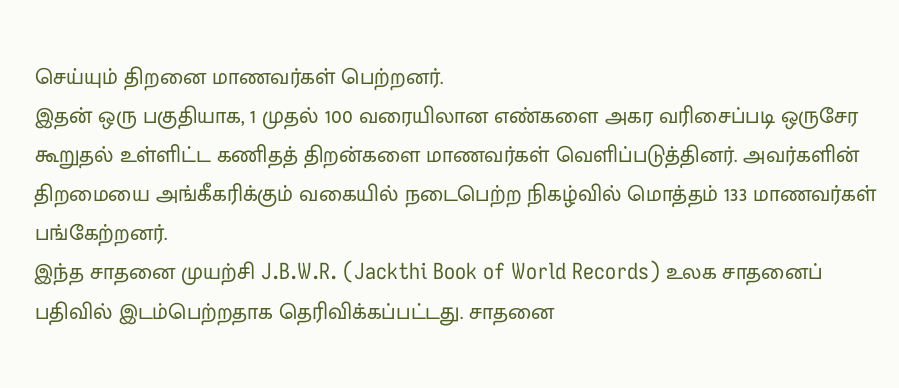செய்யும் திறனை மாணவர்கள் பெற்றனர்.
இதன் ஒரு பகுதியாக, 1 முதல் 100 வரையிலான எண்களை அகர வரிசைப்படி ஒருசேர கூறுதல் உள்ளிட்ட கணிதத் திறன்களை மாணவர்கள் வெளிப்படுத்தினர். அவர்களின் திறமையை அங்கீகரிக்கும் வகையில் நடைபெற்ற நிகழ்வில் மொத்தம் 133 மாணவர்கள் பங்கேற்றனர்.
இந்த சாதனை முயற்சி J.B.W.R. (Jackthi Book of World Records) உலக சாதனைப் பதிவில் இடம்பெற்றதாக தெரிவிக்கப்பட்டது. சாதனை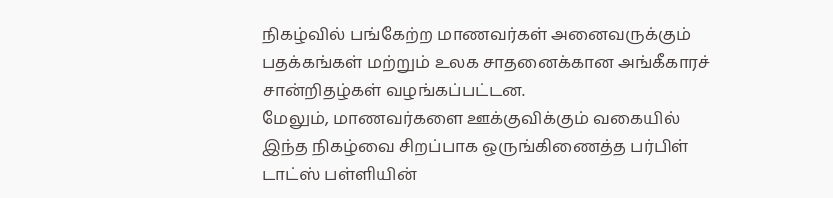நிகழ்வில் பங்கேற்ற மாணவர்கள் அனைவருக்கும் பதக்கங்கள் மற்றும் உலக சாதனைக்கான அங்கீகாரச் சான்றிதழ்கள் வழங்கப்பட்டன.
மேலும், மாணவர்களை ஊக்குவிக்கும் வகையில் இந்த நிகழ்வை சிறப்பாக ஒருங்கிணைத்த பர்பிள் டாட்ஸ் பள்ளியின்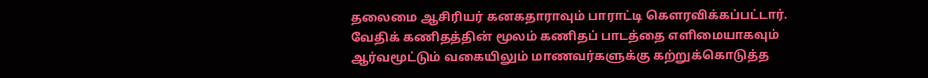தலைமை ஆசிரியர் கனகதாராவும் பாராட்டி கௌரவிக்கப்பட்டார்.
வேதிக் கணிதத்தின் மூலம் கணிதப் பாடத்தை எளிமையாகவும் ஆர்வமூட்டும் வகையிலும் மாணவர்களுக்கு கற்றுக்கொடுத்த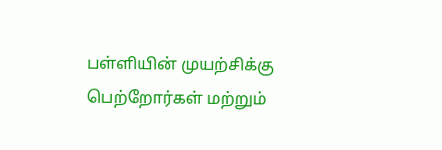பள்ளியின் முயற்சிக்கு பெற்றோர்கள் மற்றும்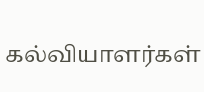கல்வியாளர்கள்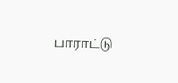பாராட்டு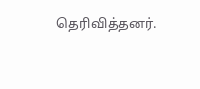தெரிவித்தனர்.